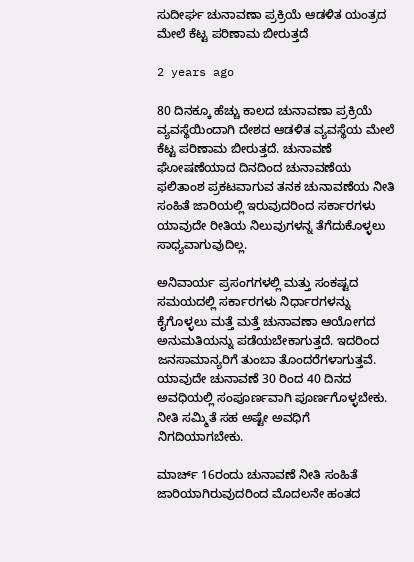ಸುದೀರ್ಘ ಚುನಾವಣಾ ಪ್ರಕ್ರಿಯೆ ಆಡಳಿತ ಯಂತ್ರದ ಮೇಲೆ ಕೆಟ್ಟ ಪರಿಣಾಮ ಬೀರುತ್ತದೆ

2 years ago

80 ದಿನಕ್ಕೂ ಹೆಚ್ಚು ಕಾಲದ ಚುನಾವಣಾ ಪ್ರಕ್ರಿಯೆ ವ್ಯವಸ್ಥೆಯಿಂದಾಗಿ ದೇಶದ ಆಡಳಿತ ವ್ಯವಸ್ಥೆಯ ಮೇಲೆ ಕೆಟ್ಟ ಪರಿಣಾಮ ಬೀರುತ್ತದೆ. ಚುನಾವಣೆ ಘೋಷಣೆಯಾದ ದಿನದಿಂದ ಚುನಾವಣೆಯ ಫಲಿತಾಂಶ ಪ್ರಕಟವಾಗುವ ತನಕ ಚುನಾವಣೆಯ ನೀತಿ ಸಂಹಿತೆ ಜಾರಿಯಲ್ಲಿ ಇರುವುದರಿಂದ ಸರ್ಕಾರಗಳು ಯಾವುದೇ ರೀತಿಯ ನಿಲುವುಗಳನ್ನ ತೆಗೆದುಕೊಳ್ಳಲು ಸಾಧ್ಯವಾಗುವುದಿಲ್ಲ.

ಅನಿವಾರ್ಯ ಪ್ರಸಂಗಗಳಲ್ಲಿ ಮತ್ತು ಸಂಕಷ್ಟದ ಸಮಯದಲ್ಲಿ ಸರ್ಕಾರಗಳು ನಿರ್ಧಾರಗಳನ್ನು ಕೈಗೊಳ್ಳಲು ಮತ್ತೆ ಮತ್ತೆ ಚುನಾವಣಾ ಆಯೋಗದ ಅನುಮತಿಯನ್ನು ಪಡೆಯಬೇಕಾಗುತ್ತದೆ. ಇದರಿಂದ ಜನಸಾಮಾನ್ಯರಿಗೆ ತುಂಬಾ ತೊಂದರೆಗಳಾಗುತ್ತವೆ. ಯಾವುದೇ ಚುನಾವಣೆ 30 ರಿಂದ 40 ದಿನದ ಅವಧಿಯಲ್ಲಿ ಸಂಪೂರ್ಣವಾಗಿ ಪೂರ್ಣಗೊಳ್ಳಬೇಕು. ನೀತಿ ಸಮ್ಮಿತೆ ಸಹ ಅಷ್ಟೇ ಅವಧಿಗೆ ನಿಗದಿಯಾಗಬೇಕು.

ಮಾರ್ಚ್ 16ರಂದು ಚುನಾವಣೆ ನೀತಿ ಸಂಹಿತೆ ಜಾರಿಯಾಗಿರುವುದರಿಂದ ಮೊದಲನೇ ಹಂತದ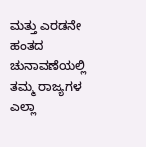ಮತ್ತು ಎರಡನೇ ಹಂತದ ಚುನಾವಣೆಯಲ್ಲಿ ತಮ್ಮ ರಾಜ್ಯಗಳ ಎಲ್ಲಾ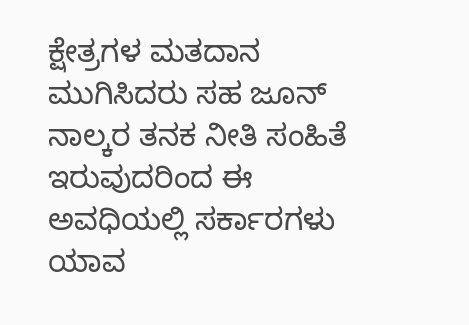ಕ್ಷೇತ್ರಗಳ ಮತದಾನ ಮುಗಿಸಿದರು ಸಹ ಜೂನ್ ನಾಲ್ಕರ ತನಕ ನೀತಿ ಸಂಹಿತೆ ಇರುವುದರಿಂದ ಈ ಅವಧಿಯಲ್ಲಿ ಸರ್ಕಾರಗಳು ಯಾವ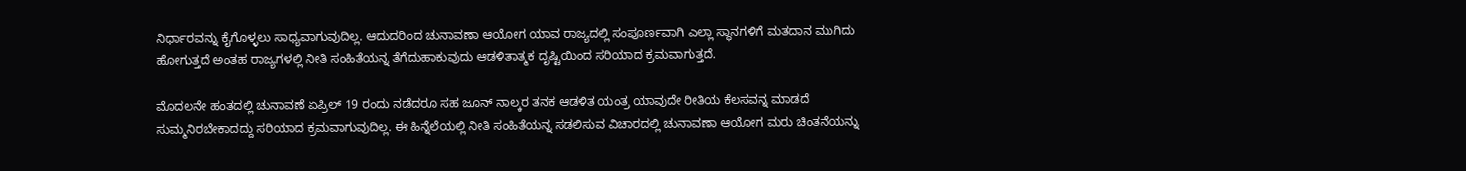ನಿರ್ಧಾರವನ್ನು ಕೈಗೊಳ್ಳಲು ಸಾಧ್ಯವಾಗುವುದಿಲ್ಲ. ಆದುದರಿಂದ ಚುನಾವಣಾ ಆಯೋಗ ಯಾವ ರಾಜ್ಯದಲ್ಲಿ ಸಂಪೂರ್ಣವಾಗಿ ಎಲ್ಲಾ ಸ್ಥಾನಗಳಿಗೆ ಮತದಾನ ಮುಗಿದು ಹೋಗುತ್ತದೆ ಅಂತಹ ರಾಜ್ಯಗಳಲ್ಲಿ ನೀತಿ ಸಂಹಿತೆಯನ್ನ ತೆಗೆದುಹಾಕುವುದು ಆಡಳಿತಾತ್ಮಕ ದೃಷ್ಟಿಯಿಂದ ಸರಿಯಾದ ಕ್ರಮವಾಗುತ್ತದೆ.

ಮೊದಲನೇ ಹಂತದಲ್ಲಿ ಚುನಾವಣೆ ಏಪ್ರಿಲ್ 19 ರಂದು ನಡೆದರೂ ಸಹ ಜೂನ್ ನಾಲ್ಕರ ತನಕ ಆಡಳಿತ ಯಂತ್ರ ಯಾವುದೇ ರೀತಿಯ ಕೆಲಸವನ್ನ ಮಾಡದೆ ಸುಮ್ಮನಿರಬೇಕಾದದ್ದು ಸರಿಯಾದ ಕ್ರಮವಾಗುವುದಿಲ್ಲ. ಈ ಹಿನ್ನೆಲೆಯಲ್ಲಿ ನೀತಿ ಸಂಹಿತೆಯನ್ನ ಸಡಲಿಸುವ ವಿಚಾರದಲ್ಲಿ ಚುನಾವಣಾ ಆಯೋಗ ಮರು ಚಿಂತನೆಯನ್ನು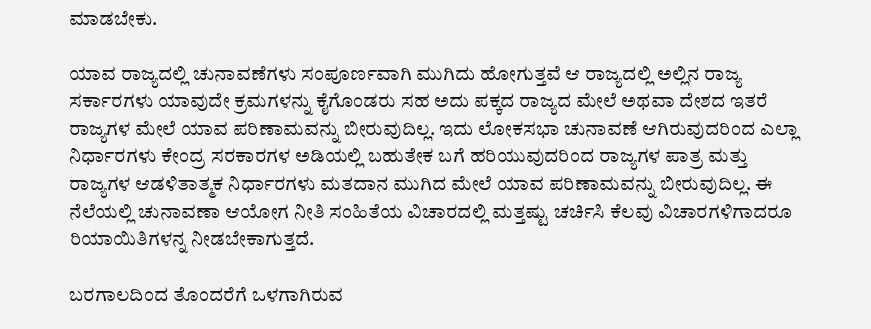ಮಾಡಬೇಕು.

ಯಾವ ರಾಜ್ಯದಲ್ಲಿ ಚುನಾವಣೆಗಳು ಸಂಪೂರ್ಣವಾಗಿ ಮುಗಿದು ಹೋಗುತ್ತವೆ ಆ ರಾಜ್ಯದಲ್ಲಿ ಅಲ್ಲಿನ ರಾಜ್ಯ ಸರ್ಕಾರಗಳು ಯಾವುದೇ ಕ್ರಮಗಳನ್ನು ಕೈಗೊಂಡರು ಸಹ ಅದು ಪಕ್ಕದ ರಾಜ್ಯದ ಮೇಲೆ ಅಥವಾ ದೇಶದ ಇತರೆ ರಾಜ್ಯಗಳ ಮೇಲೆ ಯಾವ ಪರಿಣಾಮವನ್ನು ಬೀರುವುದಿಲ್ಲ. ಇದು ಲೋಕಸಭಾ ಚುನಾವಣೆ ಆಗಿರುವುದರಿಂದ ಎಲ್ಲಾ ನಿರ್ಧಾರಗಳು ಕೇಂದ್ರ ಸರಕಾರಗಳ ಅಡಿಯಲ್ಲಿ ಬಹುತೇಕ ಬಗೆ ಹರಿಯುವುದರಿಂದ ರಾಜ್ಯಗಳ ಪಾತ್ರ ಮತ್ತು ರಾಜ್ಯಗಳ ಆಡಳಿತಾತ್ಮಕ ನಿರ್ಧಾರಗಳು ಮತದಾನ ಮುಗಿದ ಮೇಲೆ ಯಾವ ಪರಿಣಾಮವನ್ನು ಬೀರುವುದಿಲ್ಲ. ಈ ನೆಲೆಯಲ್ಲಿ ಚುನಾವಣಾ ಆಯೋಗ ನೀತಿ ಸಂಹಿತೆಯ ವಿಚಾರದಲ್ಲಿ ಮತ್ತಷ್ಟು ಚರ್ಚಿಸಿ ಕೆಲವು ವಿಚಾರಗಳಿಗಾದರೂ ರಿಯಾಯಿತಿಗಳನ್ನ ನೀಡಬೇಕಾಗುತ್ತದೆ.

ಬರಗಾಲದಿಂದ ತೊಂದರೆಗೆ ಒಳಗಾಗಿರುವ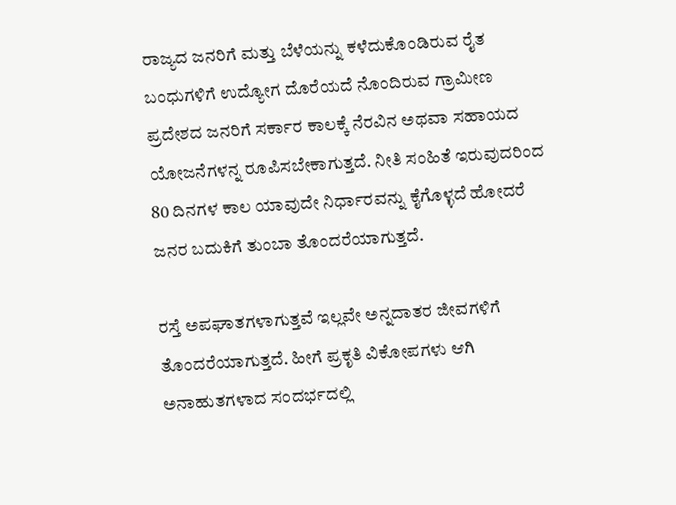ರಾಜ್ಯದ ಜನರಿಗೆ ಮತ್ತು ಬೆಳೆಯನ್ನು ಕಳೆದುಕೊಂಡಿರುವ ರೈತ ಬಂಧುಗಳಿಗೆ ಉದ್ಯೋಗ ದೊರೆಯದೆ ನೊಂದಿರುವ ಗ್ರಾಮೀಣ ಪ್ರದೇಶದ ಜನರಿಗೆ ಸರ್ಕಾರ ಕಾಲಕ್ಕೆ ನೆರವಿನ ಅಥವಾ ಸಹಾಯದ ಯೋಜನೆಗಳನ್ನ ರೂಪಿಸಬೇಕಾಗುತ್ತದೆ. ನೀತಿ ಸಂಹಿತೆ ಇರುವುದರಿಂದ 80 ದಿನಗಳ ಕಾಲ ಯಾವುದೇ ನಿರ್ಧಾರವನ್ನು ಕೈಗೊಳ್ಳದೆ ಹೋದರೆ ಜನರ ಬದುಕಿಗೆ ತುಂಬಾ ತೊಂದರೆಯಾಗುತ್ತದೆ.

ರಸ್ತೆ ಅಪಘಾತಗಳಾಗುತ್ತವೆ ಇಲ್ಲವೇ ಅನ್ನದಾತರ ಜೀವಗಳಿಗೆ ತೊಂದರೆಯಾಗುತ್ತದೆ. ಹೀಗೆ ಪ್ರಕೃತಿ ವಿಕೋಪಗಳು ಆಗಿ ಅನಾಹುತಗಳಾದ ಸಂದರ್ಭದಲ್ಲಿ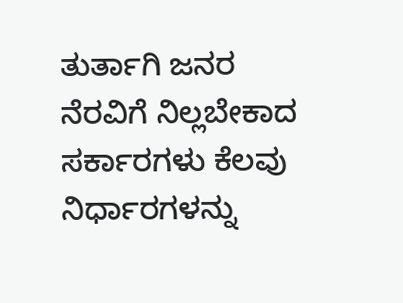ತುರ್ತಾಗಿ ಜನರ ನೆರವಿಗೆ ನಿಲ್ಲಬೇಕಾದ ಸರ್ಕಾರಗಳು ಕೆಲವು ನಿರ್ಧಾರಗಳನ್ನು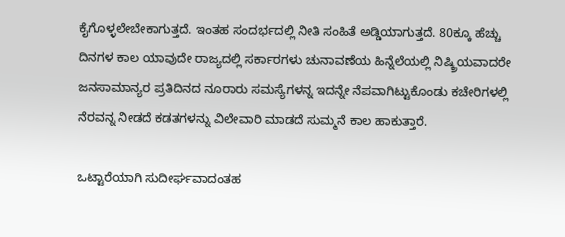ಕೈಗೊಳ್ಳಲೇಬೇಕಾಗುತ್ತದೆ. ಇಂತಹ ಸಂದರ್ಭದಲ್ಲಿ ನೀತಿ ಸಂಹಿತೆ ಅಡ್ಡಿಯಾಗುತ್ತದೆ. 80ಕ್ಕೂ ಹೆಚ್ಚು ದಿನಗಳ ಕಾಲ ಯಾವುದೇ ರಾಜ್ಯದಲ್ಲಿ ಸರ್ಕಾರಗಳು ಚುನಾವಣೆಯ ಹಿನ್ನೆಲೆಯಲ್ಲಿ ನಿಷ್ಕ್ರಿಯವಾದರೇ ಜನಸಾಮಾನ್ಯರ ಪ್ರತಿದಿನದ ನೂರಾರು ಸಮಸ್ಯೆಗಳನ್ನ ಇದನ್ನೇ ನೆಪವಾಗಿಟ್ಟುಕೊಂಡು ಕಚೇರಿಗಳಲ್ಲಿ ನೆರವನ್ನ ನೀಡದೆ ಕಡತಗಳನ್ನು ವಿಲೇವಾರಿ ಮಾಡದೆ ಸುಮ್ಮನೆ ಕಾಲ ಹಾಕುತ್ತಾರೆ.

ಒಟ್ಟಾರೆಯಾಗಿ ಸುದೀರ್ಘವಾದಂತಹ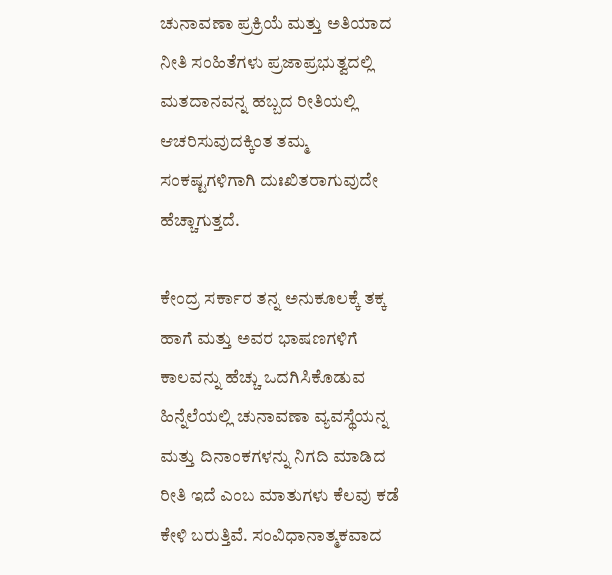ಚುನಾವಣಾ ಪ್ರಕ್ರಿಯೆ ಮತ್ತು ಅತಿಯಾದ ನೀತಿ ಸಂಹಿತೆಗಳು ಪ್ರಜಾಪ್ರಭುತ್ವದಲ್ಲಿ ಮತದಾನವನ್ನ ಹಬ್ಬದ ರೀತಿಯಲ್ಲಿ ಆಚರಿಸುವುದಕ್ಕಿಂತ ತಮ್ಮ ಸಂಕಷ್ಟಗಳಿಗಾಗಿ ದುಃಖಿತರಾಗುವುದೇ ಹೆಚ್ಚಾಗುತ್ತದೆ.

ಕೇಂದ್ರ ಸರ್ಕಾರ ತನ್ನ ಅನುಕೂಲಕ್ಕೆ ತಕ್ಕ ಹಾಗೆ ಮತ್ತು ಅವರ ಭಾಷಣಗಳಿಗೆ ಕಾಲವನ್ನು ಹೆಚ್ಚು ಒದಗಿಸಿಕೊಡುವ ಹಿನ್ನೆಲೆಯಲ್ಲಿ ಚುನಾವಣಾ ವ್ಯವಸ್ಥೆಯನ್ನ ಮತ್ತು ದಿನಾಂಕಗಳನ್ನು ನಿಗದಿ ಮಾಡಿದ ರೀತಿ ಇದೆ ಎಂಬ ಮಾತುಗಳು ಕೆಲವು ಕಡೆ ಕೇಳಿ ಬರುತ್ತಿವೆ. ಸಂವಿಧಾನಾತ್ಮಕವಾದ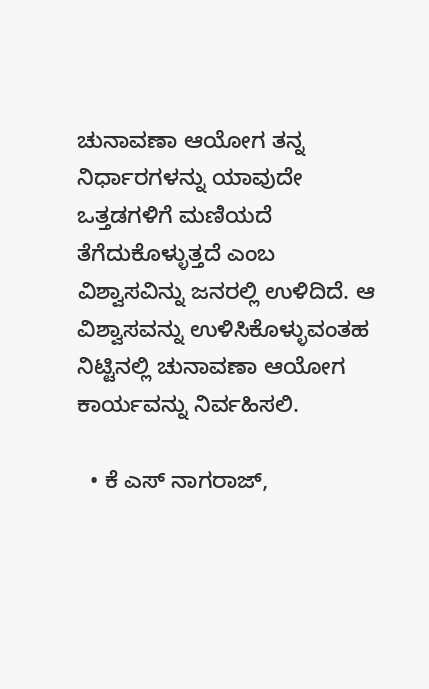ಚುನಾವಣಾ ಆಯೋಗ ತನ್ನ ನಿರ್ಧಾರಗಳನ್ನು ಯಾವುದೇ ಒತ್ತಡಗಳಿಗೆ ಮಣಿಯದೆ ತೆಗೆದುಕೊಳ್ಳುತ್ತದೆ ಎಂಬ ವಿಶ್ವಾಸವಿನ್ನು ಜನರಲ್ಲಿ ಉಳಿದಿದೆ. ಆ ವಿಶ್ವಾಸವನ್ನು ಉಳಿಸಿಕೊಳ್ಳುವಂತಹ ನಿಟ್ಟಿನಲ್ಲಿ ಚುನಾವಣಾ ಆಯೋಗ ಕಾರ್ಯವನ್ನು ನಿರ್ವಹಿಸಲಿ.

  • ಕೆ ಎಸ್ ನಾಗರಾಜ್,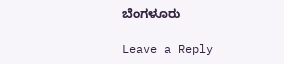ಬೆಂಗಳೂರು

Leave a Reply